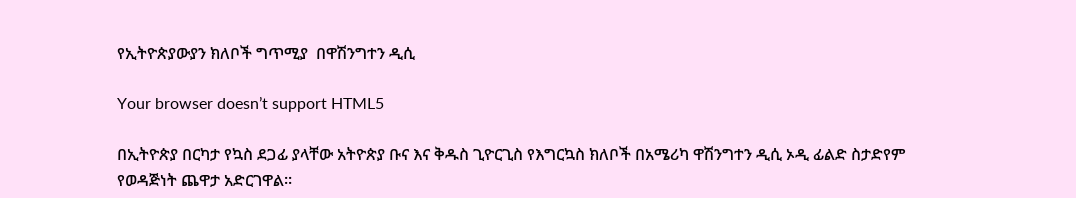የኢትዮጵያውያን ክለቦች ግጥሚያ  በዋሽንግተን ዲሲ

Your browser doesn’t support HTML5

በኢትዮጵያ በርካታ የኳስ ደጋፊ ያላቸው አትዮጵያ ቡና እና ቅዱስ ጊዮርጊስ የእግርኳስ ክለቦች በአሜሪካ ዋሽንግተን ዲሲ ኦዲ ፊልድ ስታድየም የወዳጅነት ጨዋታ አድርገዋል፡፡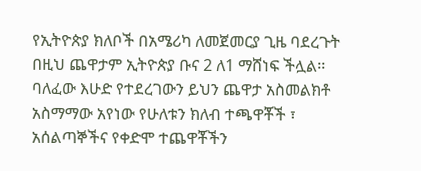የኢትዮጵያ ክለቦች በአሜሪካ ለመጀመርያ ጊዜ ባደረጉት በዚህ ጨዋታም ኢትዮጵያ ቡና 2 ለ1 ማሸነፍ ችሏል፡፡ ባለፈው እሁድ የተደረገውን ይህን ጨዋታ አስመልክቶ አስማማው አየነው የሁለቱን ክለብ ተጫዋቾች ፣ አሰልጣኞችና የቀድሞ ተጨዋቾችን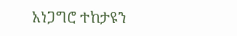አነጋግሮ ተከታዩን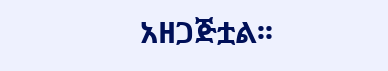አዘጋጅቷል፡፡